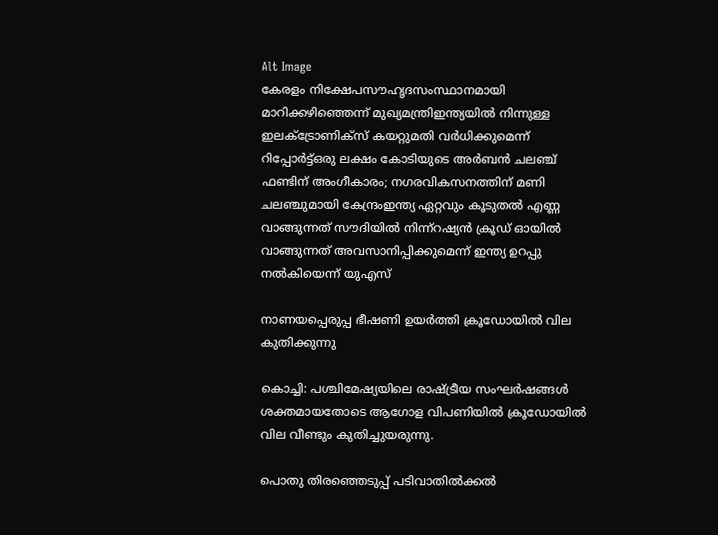Alt Image
കേരളം നിക്ഷേപസൗഹൃദസംസ്ഥാനമായി മാറിക്കഴിഞ്ഞെന്ന് മുഖ്യമന്ത്രിഇന്ത്യയില്‍ നിന്നുള്ള ഇലക്ട്രോണിക്സ് കയറ്റുമതി വര്‍ധിക്കുമെന്ന് റിപ്പോര്‍ട്ട്ഒരു ലക്ഷം കോടിയുടെ അർബൻ ചലഞ്ച് ഫണ്ടിന് അംഗീകാരം; നഗരവികസനത്തിന് മണി ചലഞ്ചുമായി കേന്ദ്രംഇന്ത്യ ഏറ്റവും കൂടുതൽ എണ്ണ വാങ്ങുന്നത് സൗദിയിൽ നിന്ന്റഷ്യൻ ക്രൂഡ് ഓയിൽ വാങ്ങുന്നത് അവസാനിപ്പിക്കുമെന്ന് ഇന്ത്യ ഉറപ്പു നൽകിയെന്ന് യുഎസ്

നാണയപ്പെരുപ്പ ഭീഷണി ഉയർത്തി ക്രൂഡോയിൽ വില കുതിക്കുന്നു

കൊച്ചി: പശ്ചിമേഷ്യയിലെ രാഷ്ട്രീയ സംഘർഷങ്ങൾ ശക്തമായതോടെ ആഗോള വിപണിയിൽ ക്രൂഡോയിൽ വില വീണ്ടും കുതിച്ചുയരുന്നു.

പൊതു തിരഞ്ഞെടുപ്പ് പടിവാതിൽക്കൽ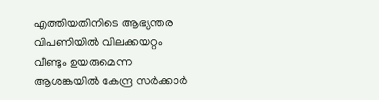എത്തിയതിനിടെ ആഭ്യന്തര വിപണിയിൽ വിലക്കയറ്റം വീണ്ടും ഉയരുമെന്ന ആശങ്കയിൽ കേന്ദ്ര സർക്കാർ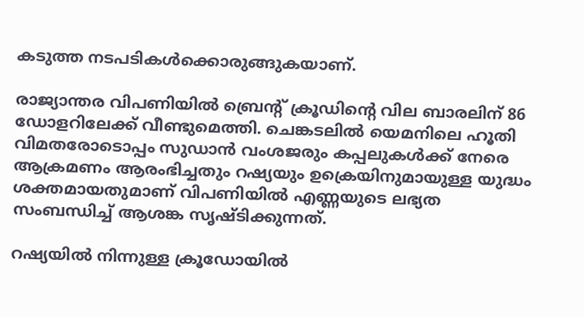കടുത്ത നടപടികൾക്കൊരുങ്ങുകയാണ്.

രാജ്യാന്തര വിപണിയിൽ ബ്രെന്റ് ക്രൂഡിന്റെ വില ബാരലിന് 86 ഡോളറിലേക്ക് വീണ്ടുമെത്തി. ചെങ്കടലിൽ യെമനിലെ ഹൂതി വിമതരോടൊപ്പം സുഡാൻ വംശജരും കപ്പലുകൾക്ക് നേരെ ആക്രമണം ആരംഭിച്ചതും റഷ്യയും ഉക്രെയിനുമായുള്ള യുദ്ധം ശക്തമായതുമാണ് വിപണിയിൽ എണ്ണയുടെ ലഭ്യത സംബന്ധിച്ച് ആശങ്ക സൃഷ്ടിക്കുന്നത്.

റഷ്യയിൽ നിന്നുള്ള ക്രൂഡോയിൽ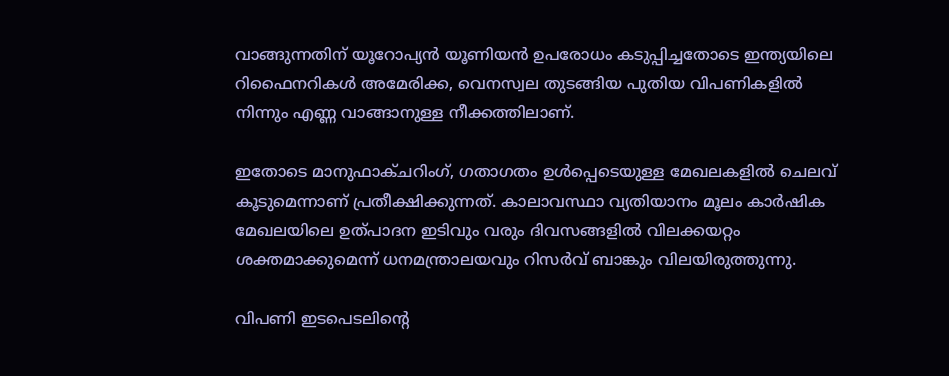വാങ്ങുന്നതിന് യൂറോപ്യൻ യൂണിയൻ ഉപരോധം കടുപ്പിച്ചതോടെ ഇന്ത്യയിലെ റിഫൈനറികൾ അമേരിക്ക, വെനസ്വല തുടങ്ങിയ പുതിയ വിപണികളിൽ നിന്നും എണ്ണ വാങ്ങാനുള്ള നീക്കത്തിലാണ്.

ഇതോടെ മാനുഫാക്ചറിംഗ്, ഗതാഗതം ഉൾപ്പെടെയുള്ള മേഖലകളിൽ ചെലവ് കൂടുമെന്നാണ് പ്രതീക്ഷിക്കുന്നത്. കാലാവസ്ഥാ വ്യതിയാനം മൂലം കാർഷിക മേഖലയിലെ ഉത്പാദന ഇടിവും വരും ദിവസങ്ങളിൽ വിലക്കയറ്റം ശക്തമാക്കുമെന്ന് ധനമന്ത്രാലയവും റിസർവ് ബാങ്കും വിലയിരുത്തുന്നു.

വിപണി ഇടപെടലിന്റെ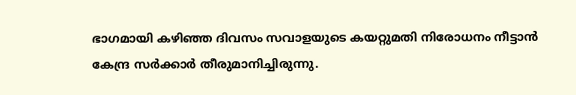ഭാഗമായി കഴിഞ്ഞ ദിവസം സവാളയുടെ കയറ്റുമതി നിരോധനം നീട്ടാൻ കേന്ദ്ര സർക്കാർ തീരുമാനിച്ചിരുന്നു.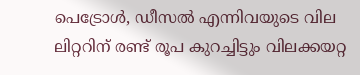പെട്രോൾ, ഡീസൽ എന്നിവയുടെ വില ലിറ്ററിന് രണ്ട് രൂപ കുറച്ചിട്ടും വിലക്കയറ്റ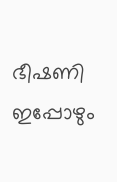ഭീഷണി ഇപ്പോഴും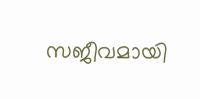സജീവമായി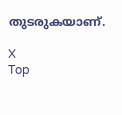തുടരുകയാണ്.

X
Top